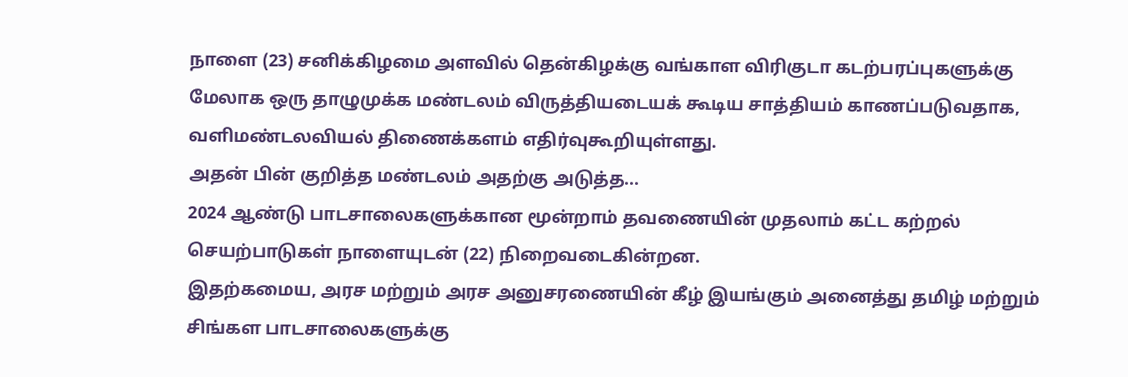நாளை (23) சனிக்கிழமை அளவில் தென்கிழக்கு வங்காள விரிகுடா கடற்பரப்புகளுக்கு மேலாக ஒரு தாழுமுக்க மண்டலம் விருத்தியடையக் கூடிய சாத்தியம் காணப்படுவதாக, வளிமண்டலவியல் திணைக்களம் எதிர்வுகூறியுள்ளது.
அதன் பின் குறித்த மண்டலம் அதற்கு அடுத்த...
2024 ஆண்டு பாடசாலைகளுக்கான மூன்றாம் தவணையின் முதலாம் கட்ட கற்றல் செயற்பாடுகள் நாளையுடன் (22) நிறைவடைகின்றன.
இதற்கமைய, அரச மற்றும் அரச அனுசரணையின் கீழ் இயங்கும் அனைத்து தமிழ் மற்றும் சிங்கள பாடசாலைகளுக்கு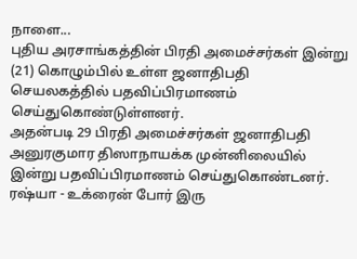நாளை...
புதிய அரசாங்கத்தின் பிரதி அமைச்சர்கள் இன்று (21) கொழும்பில் உள்ள ஜனாதிபதி செயலகத்தில் பதவிப்பிரமாணம் செய்துகொண்டுள்ளனர்.
அதன்படி 29 பிரதி அமைச்சர்கள் ஜனாதிபதி அனுரகுமார திஸாநாயக்க முன்னிலையில் இன்று பதவிப்பிரமாணம் செய்துகொண்டனர்.
ரஷ்யா - உக்ரைன் போர் இரு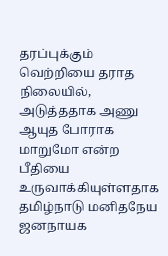தரப்புக்கும் வெற்றியை தராத நிலையில், அடுத்ததாக அணு ஆயுத போராக மாறுமோ என்ற பீதியை உருவாக்கியுள்ளதாக தமிழ்நாடு மனிதநேய ஜனநாயக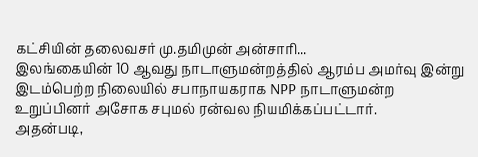கட்சியின் தலைவசர் மு.தமிமுன் அன்சாரி...
இலங்கையின் 10 ஆவது நாடாளுமன்றத்தில் ஆரம்ப அமர்வு இன்று இடம்பெற்ற நிலையில் சபாநாயகராக NPP நாடாளுமன்ற உறுப்பினர் அசோக சபுமல் ரன்வல நியமிக்கப்பட்டார்.
அதன்படி,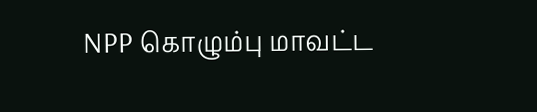NPP கொழும்பு மாவட்ட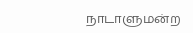நாடாளுமன்ற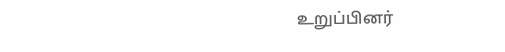உறுப்பினர்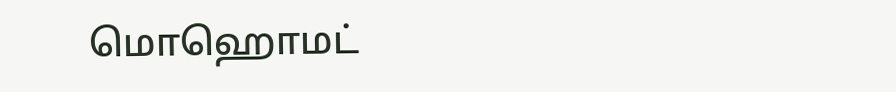மொஹொமட்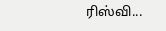ரிஸ்வி...